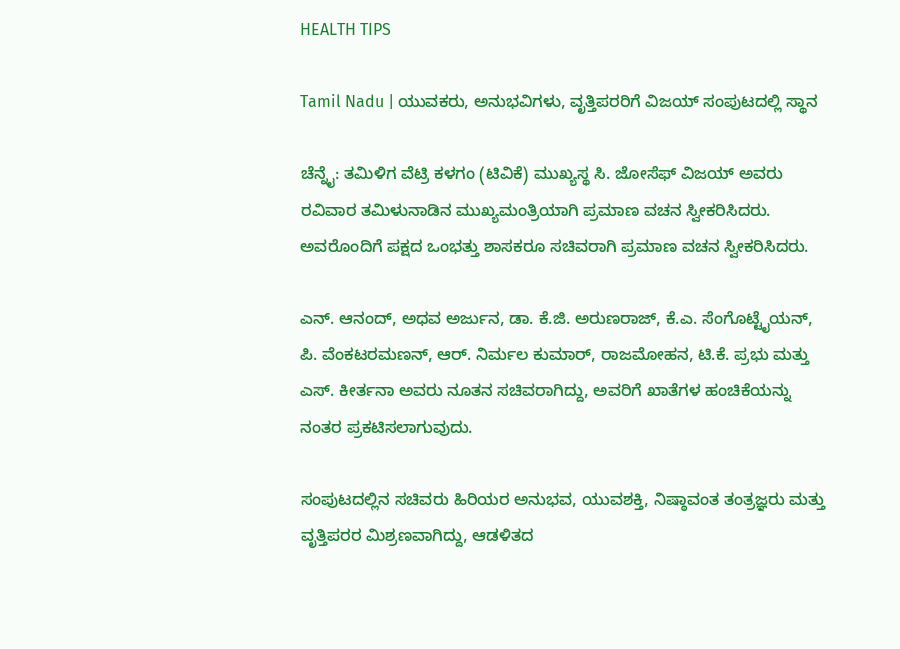HEALTH TIPS

Tamil Nadu | ಯುವಕರು, ಅನುಭವಿಗಳು, ವೃತ್ತಿಪರರಿಗೆ ವಿಜಯ್ ಸಂಪುಟದಲ್ಲಿ ಸ್ಥಾನ

ಚೆನ್ನೈ: ತಮಿಳಿಗ ವೆಟ್ರಿ ಕಳಗಂ (ಟಿವಿಕೆ) ಮುಖ್ಯಸ್ಥ ಸಿ. ಜೋಸೆಫ್ ವಿಜಯ್ ಅವರು ರವಿವಾರ ತಮಿಳುನಾಡಿನ ಮುಖ್ಯಮಂತ್ರಿಯಾಗಿ ಪ್ರಮಾಣ ವಚನ ಸ್ವೀಕರಿಸಿದರು. ಅವರೊಂದಿಗೆ ಪಕ್ಷದ ಒಂಭತ್ತು ಶಾಸಕರೂ ಸಚಿವರಾಗಿ ಪ್ರಮಾಣ ವಚನ ಸ್ವೀಕರಿಸಿದರು.

ಎನ್. ಆನಂದ್, ಅಧವ ಅರ್ಜುನ, ಡಾ. ಕೆ.ಜಿ. ಅರುಣರಾಜ್, ಕೆ.ಎ. ಸೆಂಗೊಟ್ಟೈಯನ್, ಪಿ. ವೆಂಕಟರಮಣನ್, ಆರ್. ನಿರ್ಮಲ ಕುಮಾರ್, ರಾಜಮೋಹನ, ಟಿ.ಕೆ. ಪ್ರಭು ಮತ್ತು ಎಸ್. ಕೀರ್ತನಾ ಅವರು ನೂತನ ಸಚಿವರಾಗಿದ್ದು, ಅವರಿಗೆ ಖಾತೆಗಳ ಹಂಚಿಕೆಯನ್ನು ನಂತರ ಪ್ರಕಟಿಸಲಾಗುವುದು.

ಸಂಪುಟದಲ್ಲಿನ ಸಚಿವರು ಹಿರಿಯರ ಅನುಭವ, ಯುವಶಕ್ತಿ, ನಿಷ್ಠಾವಂತ ತಂತ್ರಜ್ಞರು ಮತ್ತು ವೃತ್ತಿಪರರ ಮಿಶ್ರಣವಾಗಿದ್ದು, ಆಡಳಿತದ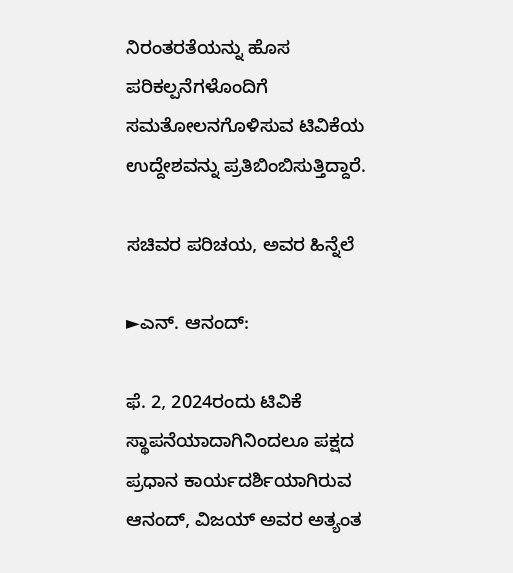ನಿರಂತರತೆಯನ್ನು ಹೊಸ ಪರಿಕಲ್ಪನೆಗಳೊಂದಿಗೆ ಸಮತೋಲನಗೊಳಿಸುವ ಟಿವಿಕೆಯ ಉದ್ದೇಶವನ್ನು ಪ್ರತಿಬಿಂಬಿಸುತ್ತಿದ್ದಾರೆ.

ಸಚಿವರ ಪರಿಚಯ, ಅವರ ಹಿನ್ನೆಲೆ

►ಎನ್. ಆನಂದ್:

ಫೆ. 2, 2024ರಂದು ಟಿವಿಕೆ ಸ್ಥಾಪನೆಯಾದಾಗಿನಿಂದಲೂ ಪಕ್ಷದ ಪ್ರಧಾನ ಕಾರ್ಯದರ್ಶಿಯಾಗಿರುವ ಆನಂದ್, ವಿಜಯ್ ಅವರ ಅತ್ಯಂತ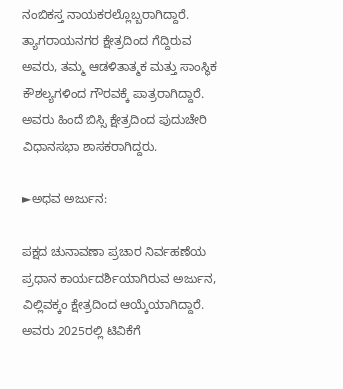ನಂಬಿಕಸ್ತ ನಾಯಕರಲ್ಲೊಬ್ಬರಾಗಿದ್ದಾರೆ. ತ್ಯಾಗರಾಯನಗರ ಕ್ಷೇತ್ರದಿಂದ ಗೆದ್ದಿರುವ ಅವರು, ತಮ್ಮ ಆಡಳಿತಾತ್ಮಕ ಮತ್ತು ಸಾಂಸ್ಥಿಕ ಕೌಶಲ್ಯಗಳಿಂದ ಗೌರವಕ್ಕೆ ಪಾತ್ರರಾಗಿದ್ದಾರೆ. ಅವರು ಹಿಂದೆ ಬಿಸ್ಸಿ ಕ್ಷೇತ್ರದಿಂದ ಪುದುಚೇರಿ ವಿಧಾನಸಭಾ ಶಾಸಕರಾಗಿದ್ದರು.

►ಅಧವ ಅರ್ಜುನ:

ಪಕ್ಷದ ಚುನಾವಣಾ ಪ್ರಚಾರ ನಿರ್ವಹಣೆಯ ಪ್ರಧಾನ ಕಾರ್ಯದರ್ಶಿಯಾಗಿರುವ ಅರ್ಜುನ, ವಿಲ್ಲಿವಕ್ಕಂ ಕ್ಷೇತ್ರದಿಂದ ಆಯ್ಕೆಯಾಗಿದ್ದಾರೆ. ಅವರು 2025ರಲ್ಲಿ ಟಿವಿಕೆಗೆ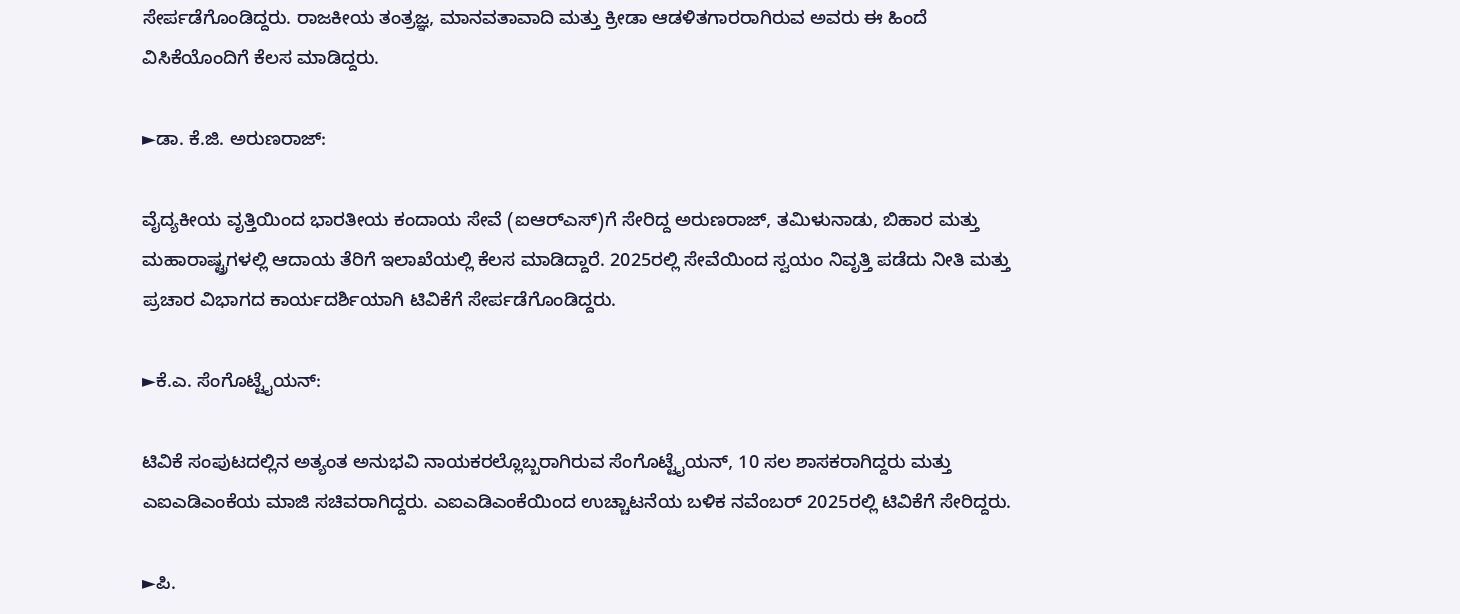ಸೇರ್ಪಡೆಗೊಂಡಿದ್ದರು. ರಾಜಕೀಯ ತಂತ್ರಜ್ಞ, ಮಾನವತಾವಾದಿ ಮತ್ತು ಕ್ರೀಡಾ ಆಡಳಿತಗಾರರಾಗಿರುವ ಅವರು ಈ ಹಿಂದೆ ವಿಸಿಕೆಯೊಂದಿಗೆ ಕೆಲಸ ಮಾಡಿದ್ದರು.

►ಡಾ. ಕೆ.ಜಿ. ಅರುಣರಾಜ್:

ವೈದ್ಯಕೀಯ ವೃತ್ತಿಯಿಂದ ಭಾರತೀಯ ಕಂದಾಯ ಸೇವೆ (ಐಆರ್‌ಎಸ್)ಗೆ ಸೇರಿದ್ದ ಅರುಣರಾಜ್, ತಮಿಳುನಾಡು, ಬಿಹಾರ ಮತ್ತು ಮಹಾರಾಷ್ಟ್ರಗಳಲ್ಲಿ ಆದಾಯ ತೆರಿಗೆ ಇಲಾಖೆಯಲ್ಲಿ ಕೆಲಸ ಮಾಡಿದ್ದಾರೆ. 2025ರಲ್ಲಿ ಸೇವೆಯಿಂದ ಸ್ವಯಂ ನಿವೃತ್ತಿ ಪಡೆದು ನೀತಿ ಮತ್ತು ಪ್ರಚಾರ ವಿಭಾಗದ ಕಾರ್ಯದರ್ಶಿಯಾಗಿ ಟಿವಿಕೆಗೆ ಸೇರ್ಪಡೆಗೊಂಡಿದ್ದರು.

►ಕೆ.ಎ. ಸೆಂಗೊಟ್ಟೈಯನ್:

ಟಿವಿಕೆ ಸಂಪುಟದಲ್ಲಿನ ಅತ್ಯಂತ ಅನುಭವಿ ನಾಯಕರಲ್ಲೊಬ್ಬರಾಗಿರುವ ಸೆಂಗೊಟ್ಟೈಯನ್, 10 ಸಲ ಶಾಸಕರಾಗಿದ್ದರು ಮತ್ತು ಎಐಎಡಿಎಂಕೆಯ ಮಾಜಿ ಸಚಿವರಾಗಿದ್ದರು. ಎಐಎಡಿಎಂಕೆಯಿಂದ ಉಚ್ಚಾಟನೆಯ ಬಳಿಕ ನವೆಂಬರ್ 2025ರಲ್ಲಿ ಟಿವಿಕೆಗೆ ಸೇರಿದ್ದರು.

►ಪಿ.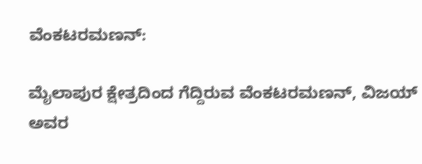ವೆಂಕಟರಮಣನ್:

ಮೈಲಾಪುರ ಕ್ಷೇತ್ರದಿಂದ ಗೆದ್ದಿರುವ ವೆಂಕಟರಮಣನ್, ವಿಜಯ್ ಅವರ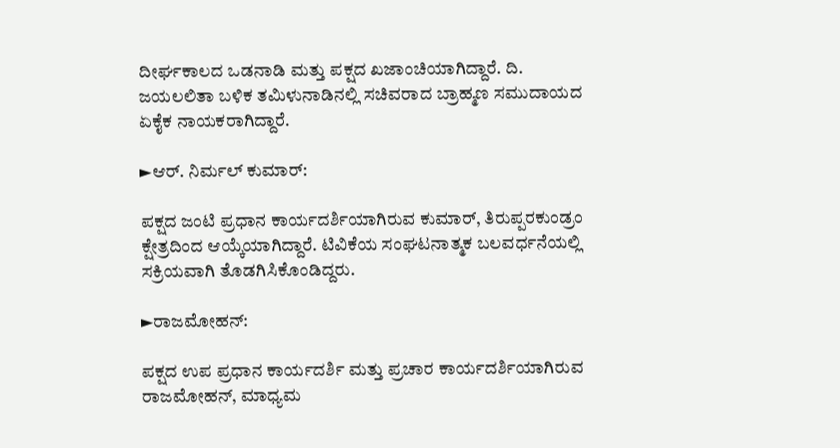ದೀರ್ಘಕಾಲದ ಒಡನಾಡಿ ಮತ್ತು ಪಕ್ಷದ ಖಜಾಂಚಿಯಾಗಿದ್ದಾರೆ. ದಿ. ಜಯಲಲಿತಾ ಬಳಿಕ ತಮಿಳುನಾಡಿನಲ್ಲಿ ಸಚಿವರಾದ ಬ್ರಾಹ್ಮಣ ಸಮುದಾಯದ ಏಕೈಕ ನಾಯಕರಾಗಿದ್ದಾರೆ.

►ಆರ್. ನಿರ್ಮಲ್ ಕುಮಾರ್:

ಪಕ್ಷದ ಜಂಟಿ ಪ್ರಧಾನ ಕಾರ್ಯದರ್ಶಿಯಾಗಿರುವ ಕುಮಾರ್, ತಿರುಪ್ಪರಕುಂಡ್ರಂ ಕ್ಷೇತ್ರದಿಂದ ಆಯ್ಕೆಯಾಗಿದ್ದಾರೆ. ಟಿವಿಕೆಯ ಸಂಘಟನಾತ್ಮಕ ಬಲವರ್ಧನೆಯಲ್ಲಿ ಸಕ್ರಿಯವಾಗಿ ತೊಡಗಿಸಿಕೊಂಡಿದ್ದರು.

►ರಾಜಮೋಹನ್:

ಪಕ್ಷದ ಉಪ ಪ್ರಧಾನ ಕಾರ್ಯದರ್ಶಿ ಮತ್ತು ಪ್ರಚಾರ ಕಾರ್ಯದರ್ಶಿಯಾಗಿರುವ ರಾಜಮೋಹನ್, ಮಾಧ್ಯಮ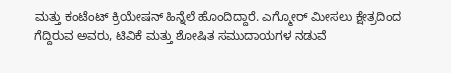ಮತ್ತು ಕಂಟೆಂಟ್ ಕ್ರಿಯೇಷನ್ ಹಿನ್ನೆಲೆ ಹೊಂದಿದ್ದಾರೆ. ಎಗ್ಮೋರ್ ಮೀಸಲು ಕ್ಷೇತ್ರದಿಂದ ಗೆದ್ದಿರುವ ಅವರು, ಟಿವಿಕೆ ಮತ್ತು ಶೋಷಿತ ಸಮುದಾಯಗಳ ನಡುವೆ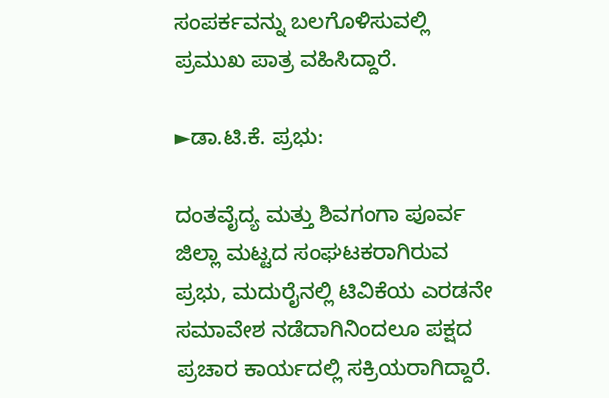ಸಂಪರ್ಕವನ್ನು ಬಲಗೊಳಿಸುವಲ್ಲಿ ಪ್ರಮುಖ ಪಾತ್ರ ವಹಿಸಿದ್ದಾರೆ.

►ಡಾ.ಟಿ.ಕೆ. ಪ್ರಭು:

ದಂತವೈದ್ಯ ಮತ್ತು ಶಿವಗಂಗಾ ಪೂರ್ವ ಜಿಲ್ಲಾ ಮಟ್ಟದ ಸಂಘಟಕರಾಗಿರುವ ಪ್ರಭು, ಮದುರೈನಲ್ಲಿ ಟಿವಿಕೆಯ ಎರಡನೇ ಸಮಾವೇಶ ನಡೆದಾಗಿನಿಂದಲೂ ಪಕ್ಷದ ಪ್ರಚಾರ ಕಾರ್ಯದಲ್ಲಿ ಸಕ್ರಿಯರಾಗಿದ್ದಾರೆ.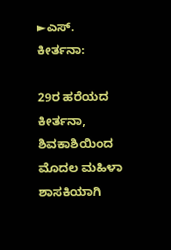►ಎಸ್. ಕೀರ್ತನಾ:

29ರ ಹರೆಯದ ಕೀರ್ತನಾ, ಶಿವಕಾಶಿಯಿಂದ ಮೊದಲ ಮಹಿಳಾ ಶಾಸಕಿಯಾಗಿ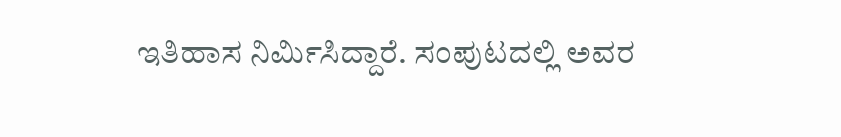ಇತಿಹಾಸ ನಿರ್ಮಿಸಿದ್ದಾರೆ. ಸಂಪುಟದಲ್ಲಿ ಅವರ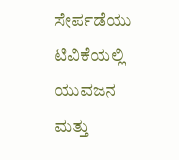ಸೇರ್ಪಡೆಯು ಟಿವಿಕೆಯಲ್ಲಿ ಯುವಜನ ಮತ್ತು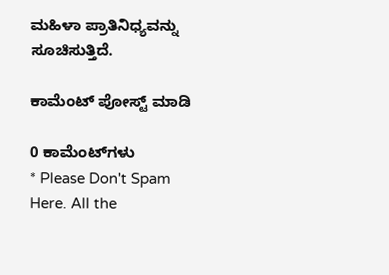ಮಹಿಳಾ ಪ್ರಾತಿನಿಧ್ಯವನ್ನು ಸೂಚಿಸುತ್ತಿದೆ.

ಕಾಮೆಂಟ್‌‌ ಪೋಸ್ಟ್‌ ಮಾಡಿ

0 ಕಾಮೆಂಟ್‌ಗಳು
* Please Don't Spam Here. All the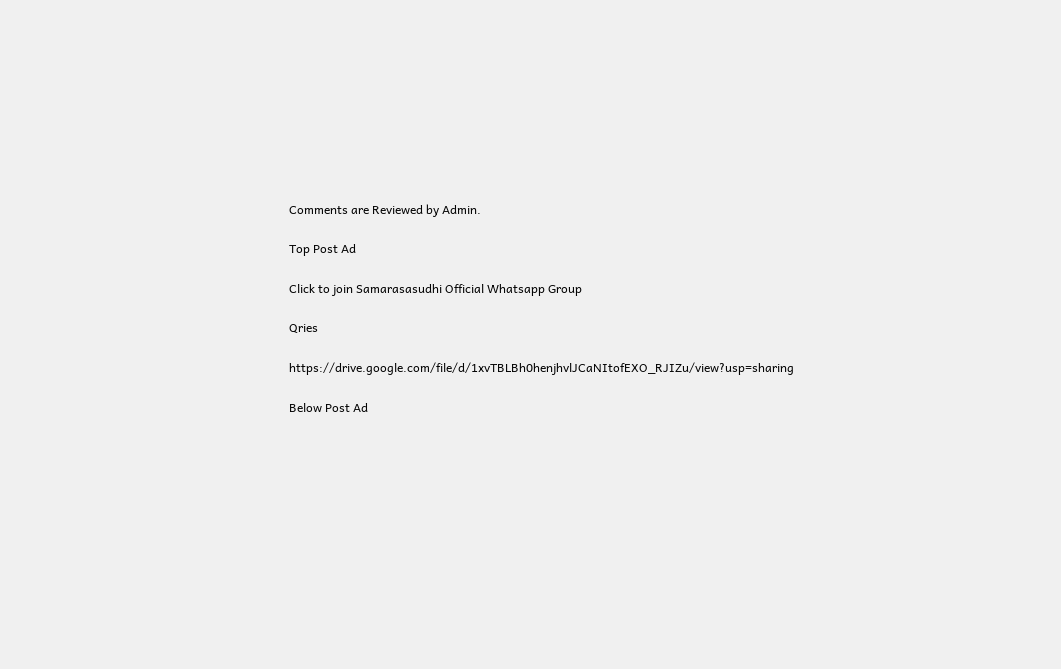Comments are Reviewed by Admin.

Top Post Ad

Click to join Samarasasudhi Official Whatsapp Group

Qries

https://drive.google.com/file/d/1xvTBLBh0henjhvlJCaNItofEXO_RJIZu/view?usp=sharing

Below Post Ad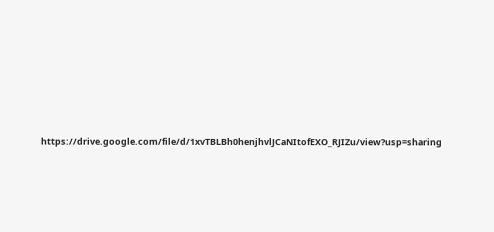https://drive.google.com/file/d/1xvTBLBh0henjhvlJCaNItofEXO_RJIZu/view?usp=sharing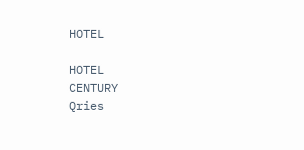HOTEL

HOTEL
CENTURY
Qries